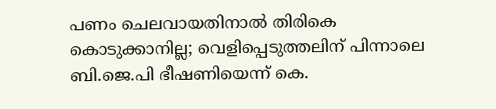പണം ചെലവായതിനാൽ തിരികെ കൊടുക്കാനില്ല; വെളിപ്പെടുത്തലിന് പിന്നാലെ ബി.ജെ.പി ഭീഷണിയെന്ന് കെ.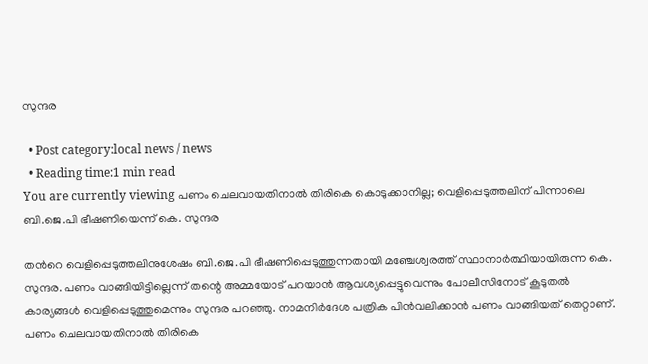സുന്ദര

  • Post category:local news / news
  • Reading time:1 min read
You are currently viewing പണം ചെലവായതിനാൽ തിരികെ കൊടുക്കാനില്ല; വെളിപ്പെടുത്തലിന് പിന്നാലെ ബി.ജെ.പി ഭീഷണിയെന്ന് കെ. സുന്ദര

തന്‍റെ വെളിപ്പെടുത്തലിനുശേഷം ബി.ജെ.പി ഭീഷണിപ്പെടുത്തുന്നതായി മഞ്ചേശ്വരത്ത് സ്ഥാനാർത്ഥിയായിരുന്ന കെ. സുന്ദര. പണം വാങ്ങിയിട്ടില്ലെന്ന് തന്റെ അമ്മയോട് പറയാൻ ആവശ്യപ്പെട്ടുവെന്നും പോലീസിനോട് കൂടുതൽ കാര്യങ്ങൾ വെളിപ്പെടുത്തുമെന്നും സുന്ദര പറഞ്ഞു. നാമനിർദേശ പത്രിക പിൻവലിക്കാൻ പണം വാങ്ങിയത് തെറ്റാണ്. പണം ചെലവായതിനാൽ തിരികെ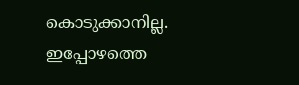കൊടുക്കാനില്ല. ഇപ്പോഴത്തെ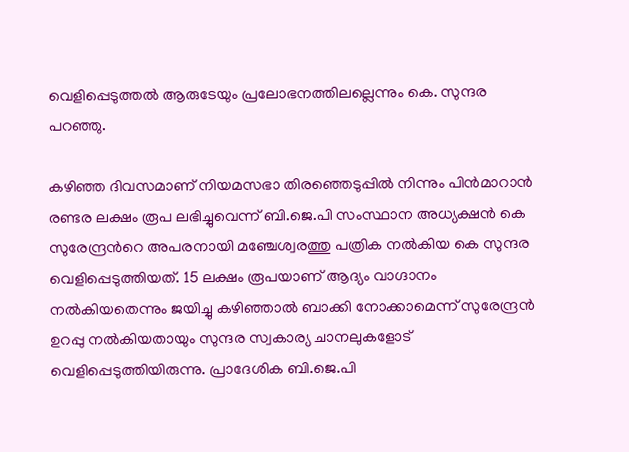വെളിപ്പെടുത്തൽ ആരുടേയും പ്രലോഭനത്തിലല്ലെന്നും കെ. സുന്ദര പറഞ്ഞു.

കഴിഞ്ഞ ദിവസമാണ് നിയമസഭാ തിരഞ്ഞെടുപ്പിൽ നിന്നും പിൻമാറാൻ രണ്ടര ലക്ഷം രൂപ ലഭിച്ചുവെന്ന് ബി.ജെ.പി സംസ്ഥാന അധ്യക്ഷൻ കെ സുരേന്ദ്രന്‍റെ അപരനായി മഞ്ചേശ്വരത്തു പത്രിക നൽകിയ കെ സുന്ദര വെളിപ്പെടുത്തിയത്. 15 ലക്ഷം രൂപയാണ് ആദ്യം വാഗ്ദാനം നൽകിയതെന്നും ജയിച്ചു കഴിഞ്ഞാൽ ബാക്കി നോക്കാമെന്ന് സുരേന്ദ്രൻ ഉറപ്പു നൽകിയതായും സുന്ദര സ്വകാര്യ ചാനലുകളോട് വെളിപ്പെടുത്തിയിരുന്നു. പ്രാദേശിക ബി.ജെ.പി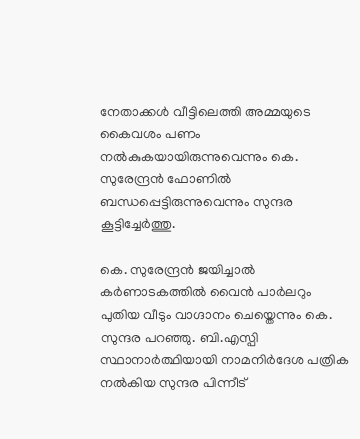നേതാക്കൾ വീട്ടിലെത്തി അമ്മയുടെ കൈവശം പണം നൽകുകയായിരുന്നുവെന്നും കെ. സുരേന്ദ്രൻ ഫോണിൽ ബന്ധപ്പെട്ടിരുന്നുവെന്നും സുന്ദര കൂട്ടിച്ചേർത്തു.

കെ. സുരേന്ദ്രൻ ജയിച്ചാൽ കർണാടകത്തിൽ വൈൻ പാർലറും പുതിയ വീടും വാഗ്ദാനം ചെയ്തെന്നും കെ. സുന്ദര പറഞ്ഞു. ബി.എസ്പി സ്ഥാനാർത്ഥിയായി നാമനിർദേശ പത്രിക നൽകിയ സുന്ദര പിന്നീട്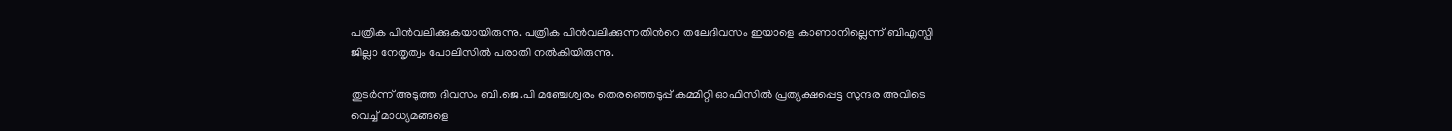പത്രിക പിൻവലിക്കുകയായിരുന്നു. പത്രിക പിൻവലിക്കുന്നതിന്‍റെ തലേദിവസം ഇയാളെ കാണാനില്ലെന്ന് ബിഎസ്പി ജില്ലാ നേതൃത്വം പോലിസിൽ പരാതി നൽകിയിരുന്നു.

തുടർന്ന് അടുത്ത ദിവസം ബി.ജെ.പി മഞ്ചേശ്വരം തെരഞ്ഞെടുപ്പ് കമ്മിറ്റി ഓഫിസിൽ പ്രത്യക്ഷപ്പെട്ട സുന്ദര അവിടെ വെച്ച് മാധ്യമങ്ങളെ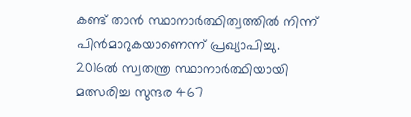കണ്ട് താൻ സ്ഥാനാർത്ഥിത്വത്തിൽ നിന്ന് പിൻമാറുകയാണെന്ന് പ്രഖ്യാപിച്ചു. 2016ൽ സ്വതന്ത്ര സ്ഥാനാർത്ഥിയായി മത്സരിച്ച സുന്ദര 467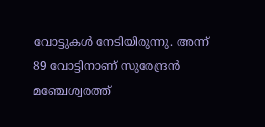വോട്ടുകൾ നേടിയിരുന്നു. അന്ന് 89 വോട്ടിനാണ് സുരേന്ദ്രൻ മഞ്ചേശ്വരത്ത്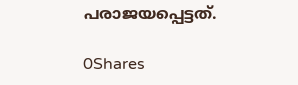പരാജയപ്പെട്ടത്.

0Shares